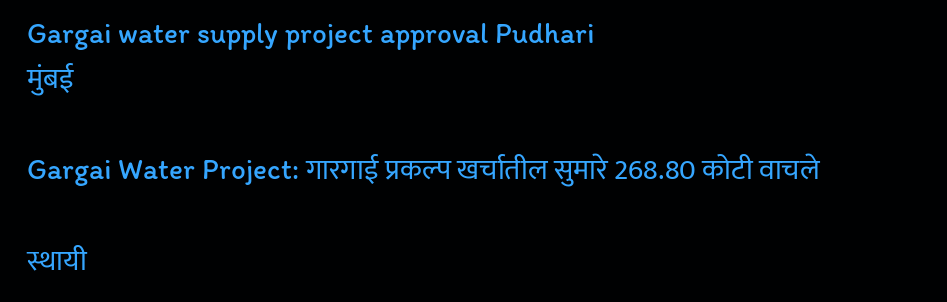Gargai water supply project approval Pudhari
मुंबई

Gargai Water Project: गारगाई प्रकल्प खर्चातील सुमारे 268.80 कोटी वाचले

स्थायी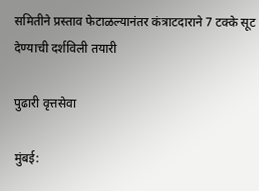समितीने प्रस्ताव फेटाळल्यानंतर कंत्राटदाराने 7 टक्के सूट देण्याची दर्शविली तयारी

पुढारी वृत्तसेवा

मुंबई: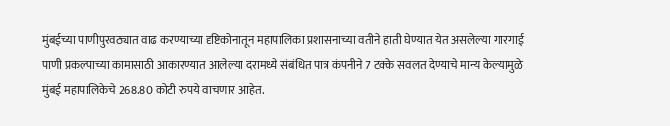मुंबईच्या पाणीपुरवठ्यात वाढ करण्याच्या दृष्टिकोनातून महापालिका प्रशासनाच्या वतीने हाती घेण्यात येत असलेल्या गारगाई पाणी प्रकल्पाच्या कामासाठी आकारण्यात आलेल्या दरामध्ये संबंधित पात्र कंपनीने 7 टक्के सवलत देण्याचे मान्य केल्यामुळे मुंबई महापालिकेचे 268.80 कोटी रुपये वाचणार आहेत.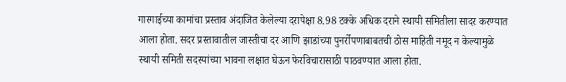गारगाईच्या कामांचा प्रस्ताव अंदाजित केलेल्या दरापेक्षा 8.98 टक्के अधिक दराने स्थायी समितीला सादर करण्यात आला होता. सदर प्रस्तावातील जास्तीचा दर आणि झाडांच्या पुनर्रोपणाबाबतची ठोस माहिती नमूद न केल्यामुळे स्थायी समिती सदस्यांच्या भावना लक्षात घेऊन फेरविचारासाठी पाठवण्यात आला होता.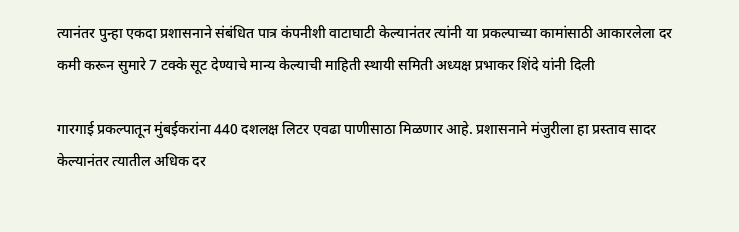त्यानंतर पुन्हा एकदा प्रशासनाने संबंधित पात्र कंपनीशी वाटाघाटी केल्यानंतर त्यांनी या प्रकल्पाच्या कामांसाठी आकारलेला दर कमी करून सुमारे 7 टक्के सूट देण्याचे मान्य केल्याची माहिती स्थायी समिती अध्यक्ष प्रभाकर शिंदे यांनी दिली

गारगाई प्रकल्पातून मुंबईकरांना 440 दशलक्ष लिटर एवढा पाणीसाठा मिळणार आहे. प्रशासनाने मंजुरीला हा प्रस्ताव सादर केल्यानंतर त्यातील अधिक दर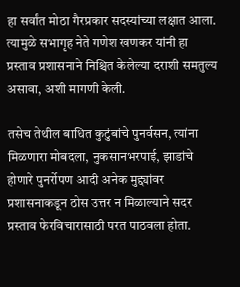हा सर्वांत मोठा गैरप्रकार सदस्यांच्या लक्षात आला. त्यामुळे सभागृह नेते गणेश खणकर यांनी हा प्रस्ताव प्रशासनाने निश्चित केलेल्या दराशी समतुल्य असावा, अशी मागणी केली.

तसेच तेथील बाधित कुटुंबांचे पुनर्वसन, त्यांना मिळणारा मोबदला, नुकसानभरपाई, झाडांचे होणारे पुनर्रोपण आदी अनेक मुद्द्यांवर प्रशासनाकडून ठोस उत्तर न मिळाल्याने सदर प्रस्ताव फेरविचारासाठी परत पाठवला होता.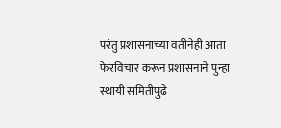परंतु प्रशासनाच्या वतीनेही आता फेरविचार करून प्रशासनाने पुन्हा स्थायी समितीपुढे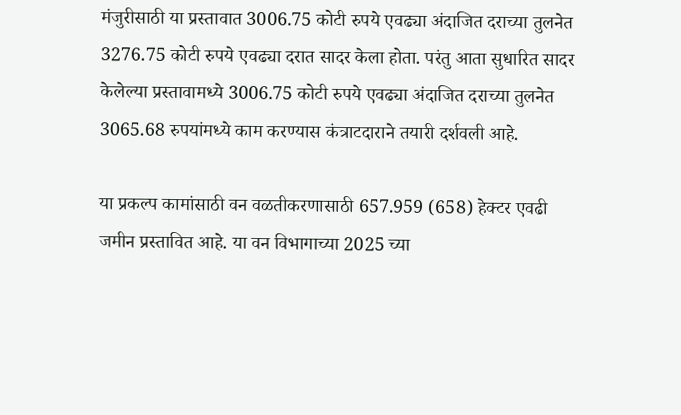मंजुरीसाठी या प्रस्तावात 3006.75 कोटी रुपये एवढ्या अंदाजित दराच्या तुलनेत 3276.75 कोटी रुपये एवढ्या दरात सादर केला होता. परंतु आता सुधारित सादर केलेल्या प्रस्तावामध्ये 3006.75 कोटी रुपये एवढ्या अंदाजित दराच्या तुलनेत 3065.68 रुपयांमध्ये काम करण्यास कंत्राटदाराने तयारी दर्शवली आहे.

या प्रकल्प कामांसाठी वन वळतीकरणासाठी 657.959 (658) हेक्टर एवढी जमीन प्रस्तावित आहे. या वन विभागाच्या 2025 च्या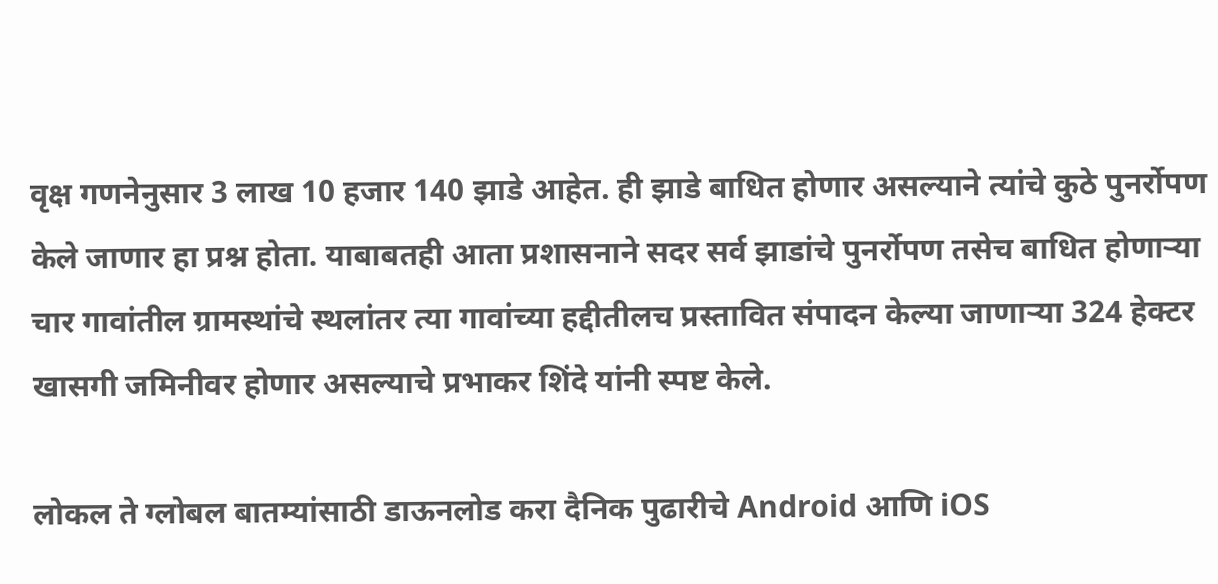वृक्ष गणनेनुसार 3 लाख 10 हजार 140 झाडे आहेत. ही झाडे बाधित होणार असल्याने त्यांचे कुठे पुनर्रोपण केले जाणार हा प्रश्न होता. याबाबतही आता प्रशासनाने सदर सर्व झाडांचे पुनर्रोपण तसेच बाधित होणाऱ्या चार गावांतील ग्रामस्थांचे स्थलांतर त्या गावांच्या हद्दीतीलच प्रस्तावित संपादन केल्या जाणाऱ्या 324 हेक्टर खासगी जमिनीवर होणार असल्याचे प्रभाकर शिंदे यांनी स्पष्ट केले.

लोकल ते ग्लोबल बातम्यांसाठी डाऊनलोड करा दैनिक पुढारीचे Android आणि iOS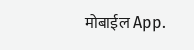मोबाईल App.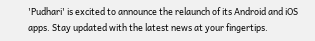'Pudhari' is excited to announce the relaunch of its Android and iOS apps. Stay updated with the latest news at your fingertips.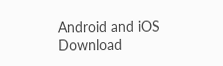Android and iOS Download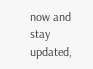now and stay updated,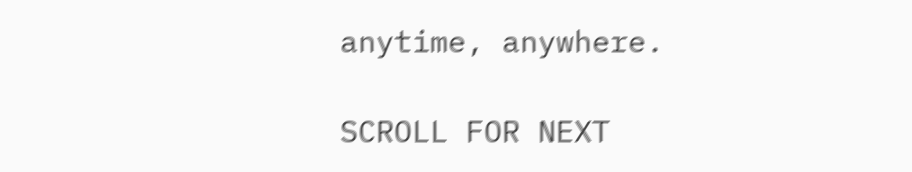anytime, anywhere.

SCROLL FOR NEXT